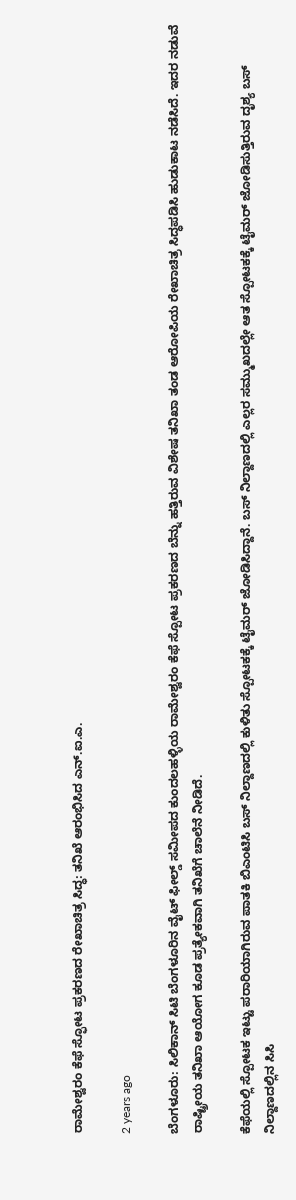ರಾಮೇಶ್ವರಂ ಕೆಫೆ ಸ್ಫೋಟ ಪ್ರಕರಣದ ರೇಖಾಚಿತ್ರ ಸಿದ್ಧ: ತನಿಖೆ ಆರಂಭಿಸಿದ ಎನ್.ಐ.ಎ.

2 years ago

ಬೆಂಗಳೂರು: ಸಿಲಿಕಾನ್ ಸಿಟಿ ಬೆಂಗಳೂರಿನ ವೈಟ್ ಫೀಲ್ಡ್ ಸಮೀಪದ ಕುಂದಲಹಳ್ಳಿಯ ರಾಮೇಶ್ವರಂ ಕೆಫೆ ಸ್ಪೋಟ ಪ್ರಕರಣದ ಬೆನ್ನು ಹತ್ತಿರುವ ವಿಶೇಷ ತನಿಖಾ ತಂಡ ಆರೋಪಿಯ ರೇಖಾಚಿತ್ರ ಸಿದ್ಧಪಡಿಸಿ ಹುಡುಕಾಟ ನಡೆಸಿದೆ. ಇದರ ನಡುವೆ ರಾಷ್ಟ್ರೀಯ ತನಿಖಾ ಆಯೋಗ ಕೂಡ ಪ್ರತ್ಯೇಕವಾಗಿ ತನಿಖೆಗೆ ಚಾಲೆನೆ ನೀಡಿದೆ.

ಕೆಫೆಯಲ್ಲಿ ಸ್ಪೋಟಕ ಇಟ್ಟು ಪರಾರಿಯಾಗಿರುವ ಪಾತಕಿ ಬಿಎಂಟಿಸಿ ಬಸ್ ನಿಲ್ದಾಣದಲ್ಲಿ ಕುಳಿತು ಸ್ಪೋಟಕಕ್ಕೆ ಟೈಮರ್ ಜೋಡಿಸಿದ್ದಾನೆ. ಬಸ್ ನಿಲ್ದಾಣದಲ್ಲಿ ಎಲ್ಲರ ಸಮ್ಮುಖದಲ್ಲೇ ಆತ ಸ್ಪೋಟಕಕ್ಕೆ ಟೈಮರ್ ಜೋಡಿಸುತ್ತಿರುವ ದೃಶ್ಯ ಬಸ್ ನಿಲ್ದಾಣದಲ್ಲಿನ ಸಿಸಿ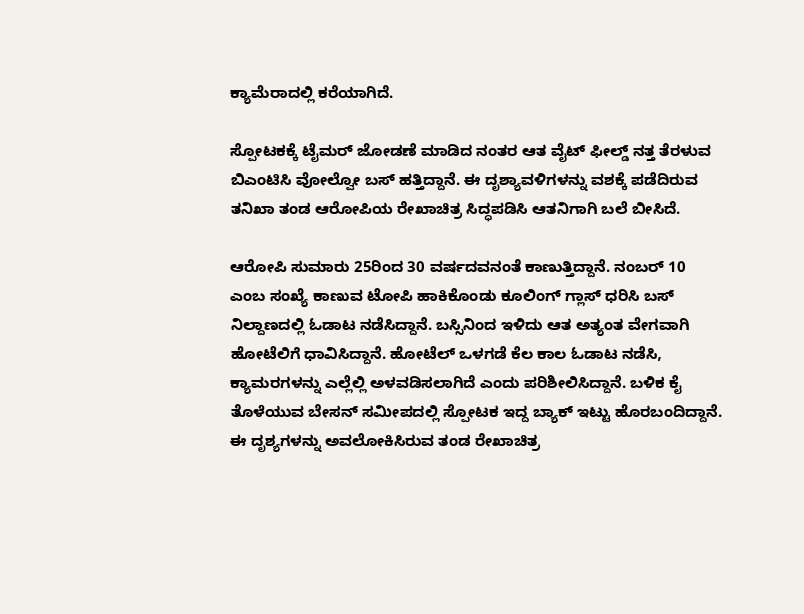ಕ್ಯಾಮೆರಾದಲ್ಲಿ ಕರೆಯಾಗಿದೆ.

ಸ್ಪೋಟಕಕ್ಕೆ ಟೈಮರ್ ಜೋಡಣೆ ಮಾಡಿದ ನಂತರ ಆತ ವೈಟ್ ಫೀಲ್ಡ್ ನತ್ತ ತೆರಳುವ ಬಿಎಂಟಿಸಿ ವೋಲ್ವೋ ಬಸ್ ಹತ್ತಿದ್ದಾನೆ. ಈ ದೃಶ್ಯಾವಳಿಗಳನ್ನು ವಶಕ್ಕೆ ಪಡೆದಿರುವ ತನಿಖಾ ತಂಡ ಆರೋಪಿಯ ರೇಖಾಚಿತ್ರ ಸಿದ್ಧಪಡಿಸಿ ಆತನಿಗಾಗಿ ಬಲೆ ಬೀಸಿದೆ.

ಆರೋಪಿ ಸುಮಾರು 25ರಿಂದ 30 ವರ್ಷದವನಂತೆ ಕಾಣುತ್ತಿದ್ದಾನೆ. ನಂಬರ್ 10 ಎಂಬ ಸಂಖ್ಯೆ ಕಾಣುವ ಟೋಪಿ ಹಾಕಿಕೊಂಡು ಕೂಲಿಂಗ್ ಗ್ಲಾಸ್ ಧರಿಸಿ ಬಸ್ ನಿಲ್ದಾಣದಲ್ಲಿ ಓಡಾಟ ನಡೆಸಿದ್ದಾನೆ. ಬಸ್ಸಿನಿಂದ ಇಳಿದು ಆತ ಅತ್ಯಂತ ವೇಗವಾಗಿ ಹೋಟೆಲಿಗೆ ಧಾವಿಸಿದ್ದಾನೆ. ಹೋಟೆಲ್ ಒಳಗಡೆ ಕೆಲ ಕಾಲ ಓಡಾಟ ನಡೆಸಿ, ಕ್ಯಾಮರಗಳನ್ನು ಎಲ್ಲೆಲ್ಲಿ ಅಳವಡಿಸಲಾಗಿದೆ ಎಂದು ಪರಿಶೀಲಿಸಿದ್ದಾನೆ. ಬಳಿಕ ಕೈ ತೊಳೆಯುವ ಬೇಸನ್ ಸಮೀಪದಲ್ಲಿ ಸ್ಪೋಟಕ ಇದ್ದ ಬ್ಯಾಕ್ ಇಟ್ಟು ಹೊರಬಂದಿದ್ದಾನೆ. ಈ ದೃಶ್ಯಗಳನ್ನು ಅವಲೋಕಿಸಿರುವ ತಂಡ ರೇಖಾಚಿತ್ರ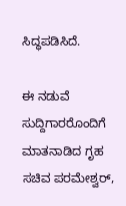ಸಿದ್ಧಪಡಿಸಿದೆ.

ಈ ನಡುವೆ ಸುದ್ದಿಗಾರರೊಂದಿಗೆ ಮಾತನಾಡಿದ ಗೃಹ ಸಚಿವ ಪರಮೇಶ್ವರ್,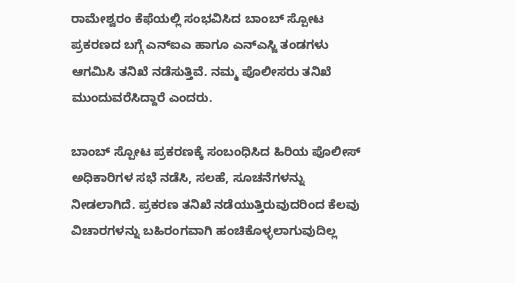ರಾಮೇಶ್ವರಂ ಕೆಫೆಯಲ್ಲಿ ಸಂಭವಿಸಿದ ಬಾಂಬ್ ಸ್ಪೋಟ ಪ್ರಕರಣದ ಬಗ್ಗೆ ಎನ್ಐಎ ಹಾಗೂ ಎನ್ಎಸ್ಜಿ ತಂಡಗಳು ಆಗಮಿಸಿ ತನಿಖೆ ನಡೆಸುತ್ತಿವೆ. ನಮ್ಮ ಪೊಲೀಸರು ತನಿಖೆ ಮುಂದುವರೆಸಿದ್ದಾರೆ ಎಂದರು.

ಬಾಂಬ್ ಸ್ಪೋಟ ಪ್ರಕರಣಕ್ಕೆ ಸಂಬಂಧಿಸಿದ ಹಿರಿಯ ಪೊಲೀಸ್ ಅಧಿಕಾರಿಗಳ ಸಭೆ ನಡೆಸಿ, ಸಲಹೆ, ಸೂಚನೆಗಳನ್ನು ನೀಡಲಾಗಿದೆ. ಪ್ರಕರಣ ತನಿಖೆ ನಡೆಯುತ್ತಿರುವುದರಿಂದ ಕೆಲವು ವಿಚಾರಗಳನ್ನು ಬಹಿರಂಗವಾಗಿ ಹಂಚಿಕೊಳ್ಳಲಾಗುವುದಿಲ್ಲ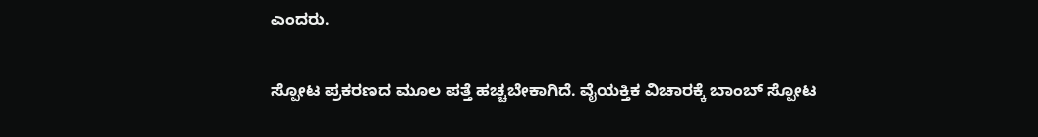ಎಂದರು.

ಸ್ಪೋಟ ಪ್ರಕರಣದ ಮೂಲ ಪತ್ತೆ ಹಚ್ಚಬೇಕಾಗಿದೆ. ವೈಯಕ್ತಿಕ ವಿಚಾರಕ್ಕೆ ಬಾಂಬ್ ಸ್ಪೋಟ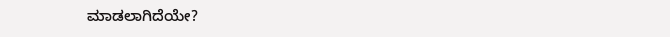ಮಾಡಲಾಗಿದೆಯೇ?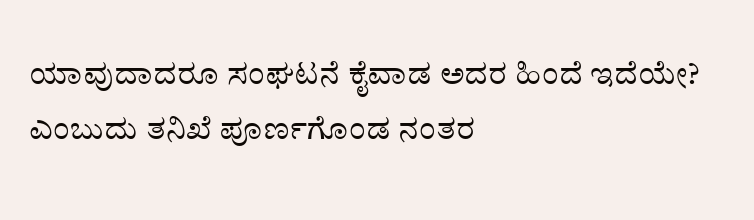ಯಾವುದಾದರೂ ಸಂಘಟನೆ ಕೈವಾಡ ಅದರ ಹಿಂದೆ ಇದೆಯೇ? ಎಂಬುದು ತನಿಖೆ ಪೂರ್ಣಗೊಂಡ ನಂತರ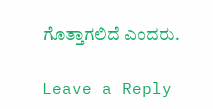ಗೊತ್ತಾಗಲಿದೆ ಎಂದರು.

Leave a Reply